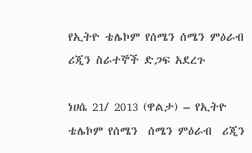የኢትዮ ቴሌኮም የሰሜን ሰሜን ምዕራብ ሪጂን ስራተኞች ድጋፍ አደረጉ

ነሀሴ 21/ 2013 (ዋልታ) – የኢትዮ  ቴሌኮም የሰሜን  ሰሜን ምዕራብ  ሪጂን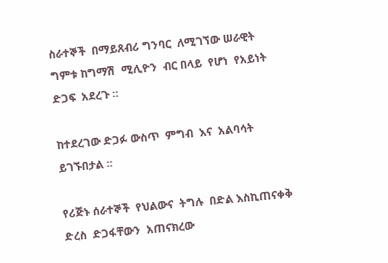ስራተኞች  በማይጸብሪ ግንባር  ለሚገኘው ሠራዊት ግምቱ ከግማሽ  ሚሊዮን  ብር በላይ  የሆነ  የአይነት ድጋፍ  አደረጉ ።

ከተደረገው ድጋፉ ውስጥ  ምግብ  እና  አልባሳት  ይገኙበታል ።

የሪጅኑ ሰራተኞች  የህልውና  ትግሉ  በድል እስኪጠናቀቅ  ድረስ  ድጋፋቸውን  አጠናክረው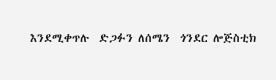እንደሚቀጥሉ  ድጋፉን ለሰሜን  ጎንደር ሎጅስቲክ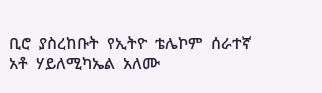ቢሮ  ያስረከቡት  የኢትዮ  ቴሌኮም  ሰራተኛ  አቶ  ሃይለሚካኤል  አለሙ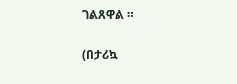ገልጸዋል ።

(በታሪኳ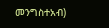መንግስተአብ)